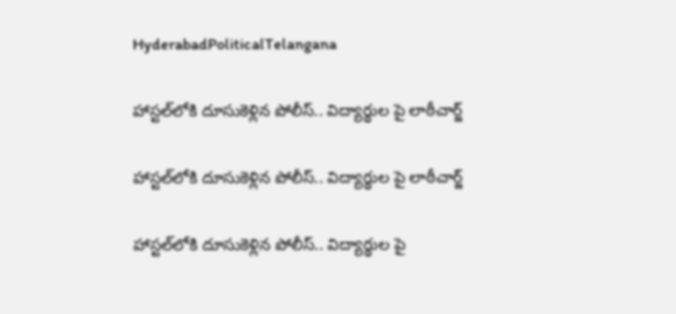HyderabadPoliticalTelangana

హాస్టల్‌లోకి దూసుకెళ్లిన పోలీస్.. విద్యార్థుల పై లాఠీచార్జ్

హాస్టల్‌లోకి దూసుకెళ్లిన పోలీస్.. విద్యార్థుల పై లాఠీచార్జ్

హాస్టల్‌లోకి దూసుకెళ్లిన పోలీస్.. విద్యార్థుల పై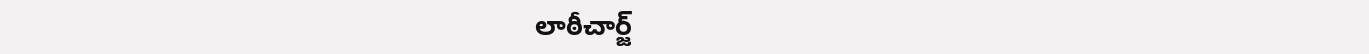లాఠీచార్జ్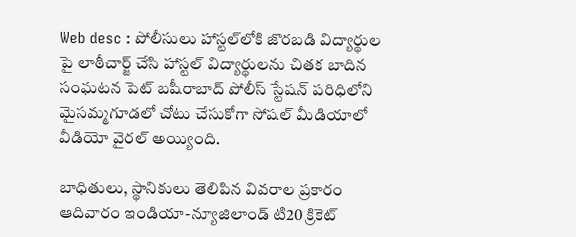Web desc : పోలీసులు హాస్టల్‌లోకి జొరబడి విద్యార్థుల పై లాఠీచార్జ్ చేసి హాస్టల్ విద్యార్థులను చితక బాదిన సంఘటన పెట్ బషీరాబాద్ పోలీస్ స్టేషన్ పరిధిలోని మైసమ్మగూడలో చోటు చేసుకోగా సోషల్ మీడియాలో వీడియో వైరల్ అయ్యింది.

బాధితులు, స్థానికులు తెలిపిన వివరాల ప్రకారం ఆదివారం ఇండియా-న్యూజిలాండ్ టి20 క్రికెట్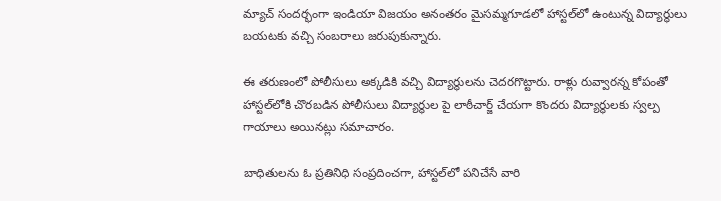మ్యాచ్ సందర్భంగా ఇండియా విజయం అనంతరం మైసమ్మగూడలో హాస్టల్‌లో ఉంటున్న విద్యార్థులు బయటకు వచ్చి సంబరాలు జరుపుకున్నారు.

ఈ తరుణంలో పోలీసులు అక్కడికి వచ్చి విద్యార్థులను చెదరగొట్టారు. రాళ్లు రువ్వారన్న కోపంతో హాస్టల్‌లోకి చొరబడిన పోలీసులు విద్యార్థుల పై లాఠీచార్జ్ చేయగా కొందరు విద్యార్థులకు స్వల్ప గాయాలు అయినట్లు సమాచారం.

బాధితులను ఓ ప్రతినిధి సంప్రదించగా, హాస్టల్‌లో పనిచేసే వారి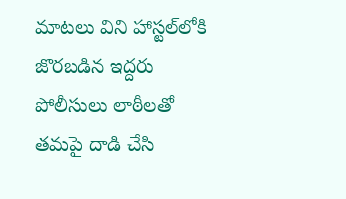మాటలు విని హాస్టల్‌లోకి జొరబడిన ఇద్దరు పోలీసులు లాఠీలతో తమపై దాడి చేసి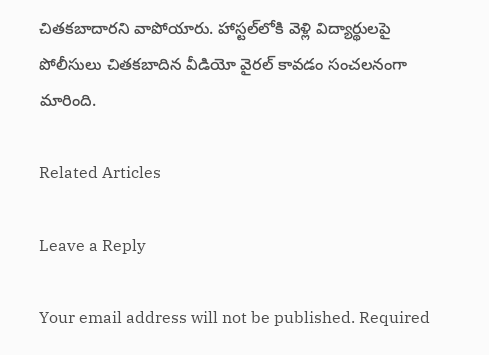చితకబాదారని వాపోయారు. హాస్టల్‌లోకి వెళ్లి విద్యార్థులపై పోలీసులు చితకబాదిన వీడియో వైరల్ కావడం సంచలనంగా మారింది.

Related Articles

Leave a Reply

Your email address will not be published. Required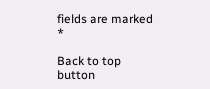fields are marked *

Back to top button